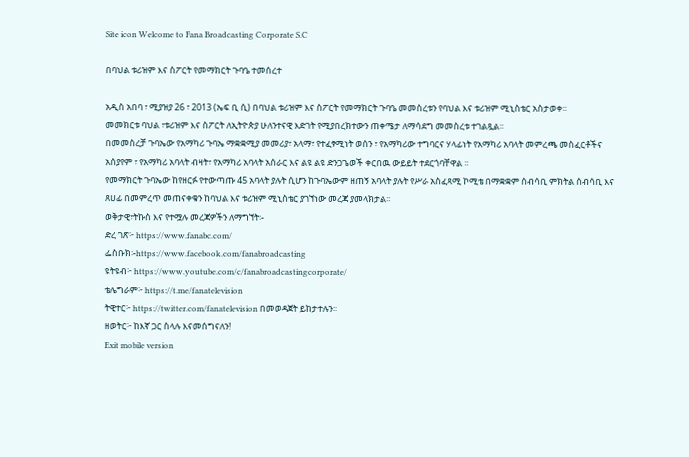Site icon Welcome to Fana Broadcasting Corporate S.C

በባህል ቱሪዝም እና ስፖርት የመማክርት ጉባዔ ተመሰረተ

አዲስ አበባ ፣ ሚያዝያ 26 ፣ 2013 (ኤፍ ቢ ሲ) በባህል ቱሪዝም እና ስፖርት የመማክርት ጉባዔ መመስረቱን የባህል እና ቱሪዝም ሚኒስቴር አስታወቀ፡፡
መመክርቱ ባህል ፣ቱሪዝም እና ስፖርት ለኢትዮጵያ ሁለንተናዊ እድገት የሚያበረክተውን ጠቀሜታ ለማሳደግ መመስረቱ ተገልጿል፡፡
በመመስረቻ ጉባኤው የአማካሪ ጉባኤ ማቋቋሚያ መመሪያ፣ አላማ፣ የተፈፃሚነት ወሰን ፣ የአማካሪው ተግባርና ሃላፊነት የአማካሪ አባላት መምረጫ መስፈርቶችና አሰያየም ፣ የአማካሪ አባላት ብዛት፣ የአማካሪ አባላት አሰራር እና ልዩ ልዩ ድንጋጌወች ቀርበዉ ውይይት ተደርጎባቸዋል ፡፡
የመማክርት ጉባኤው ከየዘርፉ የተውጣጡ 45 አባላት ያሉት ሲሆን ከጉባኤውም ዘጠኝ አባላት ያሉት የሥራ አስፈጻሚ ኮሚቴ በማቋቋም ሰብሳቢ ምክትል ሰብሳቢ እና ጸሀፊ በመምረጥ መጠናቀቁን ከባህል እና ቱሪዝም ሚኒስቴር ያገኘነው መረጃ ያመላክታል፡፡
ወቅታዊ፣ትኩስ እና የተሟሉ መረጃዎችን ለማግኘት፡-
ድረ ገጽ፦ https://www.fanabc.com/
ፌስቡክ፡-https://www.facebook.com/fanabroadcasting
ዩትዩብ፦ https://www.youtube.com/c/fanabroadcastingcorporate/
ቴሌግራም፦ https://t.me/fanatelevision
ትዊተር፦ https://twitter.com/fanatelevision በመወዳጀት ይከታተሉን፡፡
ዘወትር፦ ከእኛ ጋር ስላሉ እናመሰግናለን!
Exit mobile version